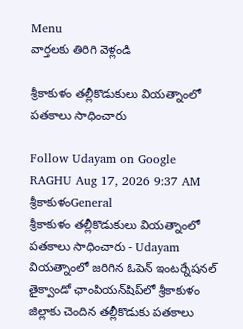Menu
వార్తలకు తిరిగి వెళ్లండి

శ్రీకాకుళం తల్లీకొడుకులు వియత్నాంలో పతకాలు సాధించారు

Follow Udayam on Google
RAGHU Aug 17, 2026 9:37 AM శ్రీకాకుళంGeneral
శ్రీకాకుళం తల్లీకొడుకులు వియత్నాంలో పతకాలు సాధించారు - Udayam
వియత్నాంలో జరిగిన ఓపెన్‌ ఇంటర్నేషనల్‌ తైక్వాండో ఛాంపియన్‌షిప్‌లో శ్రీకాకుళం జిల్లాకు చెందిన తల్లీకొడుకు పతకాలు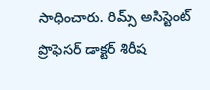సాధించారు. రిమ్స్‌ అసిస్టెంట్‌ ప్రొఫెసర్‌ డాక్టర్‌ శిరీష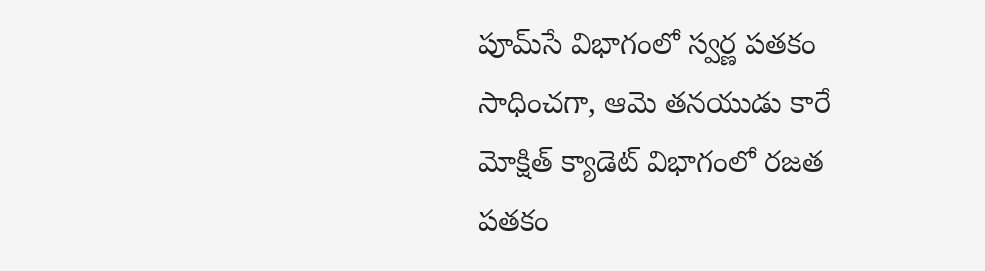పూమ్‌సే విభాగంలో స్వర్ణ పతకం సాధించగా, ఆమె తనయుడు కారే మోక్షిత్‌ క్యాడెట్‌ విభాగంలో రజత పతకం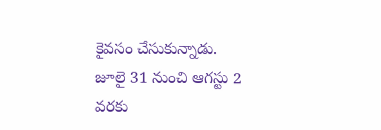కైవసం చేసుకున్నాడు. జూలై 31 నుంచి ఆగస్టు 2 వరకు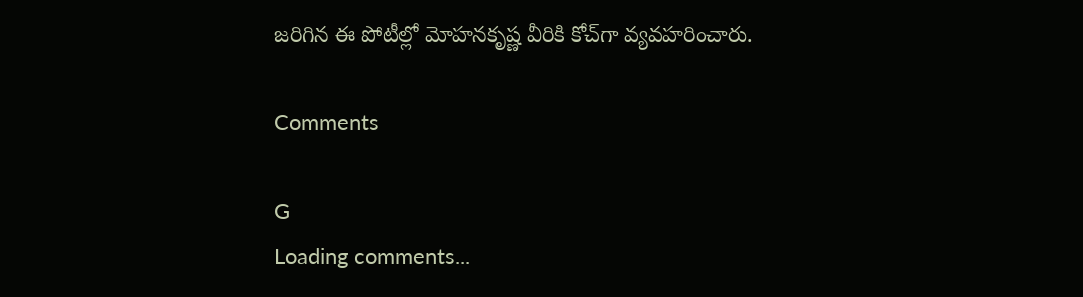జరిగిన ఈ పోటీల్లో మోహనకృష్ణ వీరికి కోచ్‌గా వ్యవహరించారు.

Comments

G
Loading comments...